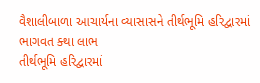વૈશાલીબાળા આચાર્યના વ્યાસાસને તીર્થભૂમિ હરિદ્વારમાં ભાગવત ક્થા લાભ
તીર્થભૂમિ હરિદ્વારમાં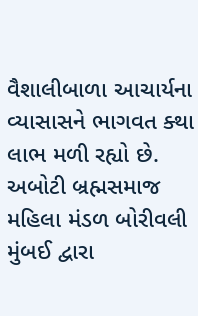વૈશાલીબાળા આચાર્યના વ્યાસાસને ભાગવત ક્થા લાભ મળી રહ્યો છે. અબોટી બ્રહ્મસમાજ મહિલા મંડળ બોરીવલી મુંબઈ દ્વારા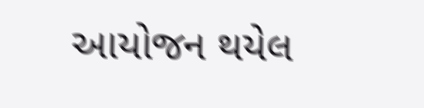આયોજન થયેલ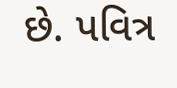છે. પવિત્ર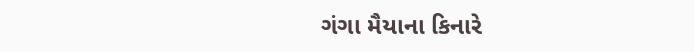ગંગા મૈયાના કિનારે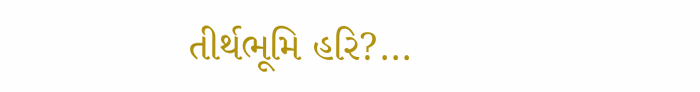તીર્થભૂમિ હરિ?...